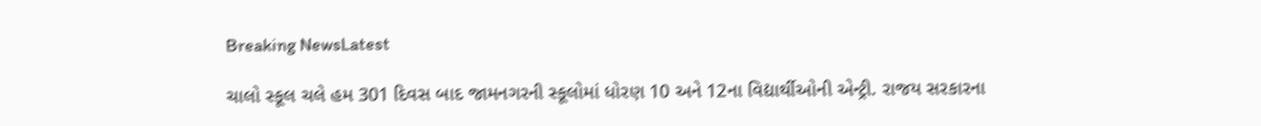Breaking NewsLatest

ચાલો સ્કૂલ ચલે હમ 301 દિવસ બાદ જામનગરની સ્કૂલોમાં ધોરણ 10 અને 12ના વિદ્યાર્થીઓની એન્ટ્રી. રાજય સરકારના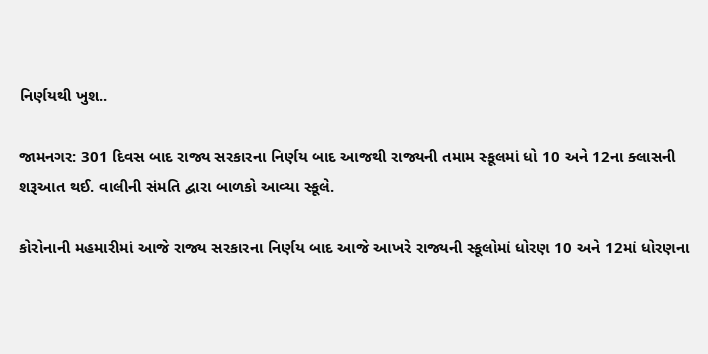નિર્ણયથી ખુશ..

જામનગર: 301 દિવસ બાદ રાજ્ય સરકારના નિર્ણય બાદ આજથી રાજ્યની તમામ સ્કૂલમાં ધો 10 અને 12ના ક્લાસની શરૂઆત થઈ. વાલીની સંમતિ દ્વારા બાળકો આવ્યા સ્કૂલે.

કોરોનાની મહમારીમાં આજે રાજ્ય સરકારના નિર્ણય બાદ આજે આખરે રાજ્યની સ્કૂલોમાં ધોરણ 10 અને 12માં ધોરણના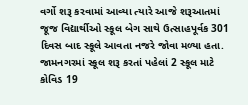વર્ગો શરૂ કરવામાં આવ્યા ત્યારે આજે શરૂઆતમાં જૂજ વિદ્યાર્થીઓ સ્કૂલ બેગ સાથે ઉત્સાહપૂર્વક 301 દિવસ બાદ સ્કૂલે આવતા નજરે જોવા મળ્યા હતા. જામનગરમાં સ્કૂલ શરૂ કરતાં પહેલાં 2 સ્કૂલ માટે કોવિડ 19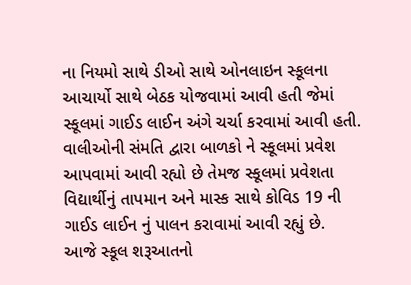ના નિયમો સાથે ડીઓ સાથે ઓનલાઇન સ્કૂલના આચાર્યો સાથે બેઠક યોજવામાં આવી હતી જેમાં સ્કૂલમાં ગાઈડ લાઈન અંગે ચર્ચા કરવામાં આવી હતી. વાલીઓની સંમતિ દ્વારા બાળકો ને સ્કૂલમાં પ્રવેશ આપવામાં આવી રહ્યો છે તેમજ સ્કૂલમાં પ્રવેશતા વિદ્યાર્થીનું તાપમાન અને માસ્ક સાથે કોવિડ 19 ની ગાઈડ લાઈન નું પાલન કરાવામાં આવી રહ્યું છે. આજે સ્કૂલ શરૂઆતનો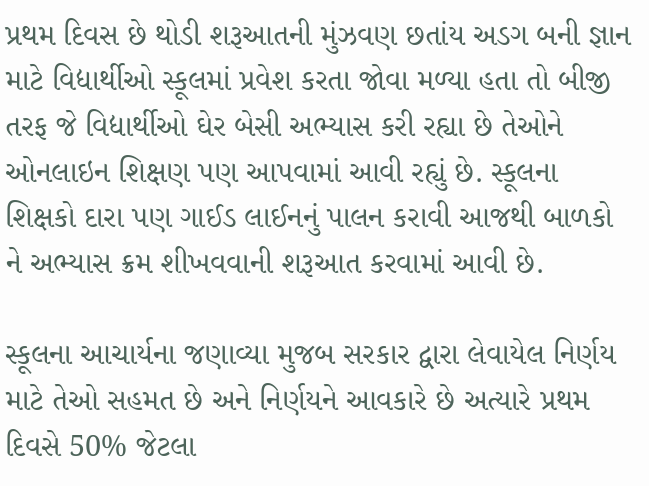પ્રથમ દિવસ છે થોડી શરૂઆતની મુંઝવણ છતાંય અડગ બની જ્ઞાન માટે વિદ્યાર્થીઓ સ્કૂલમાં પ્રવેશ કરતા જોવા મળ્યા હતા તો બીજી તરફ જે વિદ્યાર્થીઓ ઘેર બેસી અભ્યાસ કરી રહ્યા છે તેઓને ઓનલાઇન શિક્ષણ પણ આપવામાં આવી રહ્યું છે. સ્કૂલના શિક્ષકો દારા પણ ગાઈડ લાઈનનું પાલન કરાવી આજથી બાળકો ને અભ્યાસ ક્રમ શીખવવાની શરૂઆત કરવામાં આવી છે.

સ્કૂલના આચાર્યના જણાવ્યા મુજબ સરકાર દ્વારા લેવાયેલ નિર્ણય માટે તેઓ સહમત છે અને નિર્ણયને આવકારે છે અત્યારે પ્રથમ દિવસે 50% જેટલા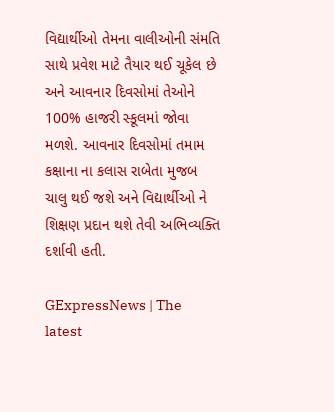વિદ્યાર્થીઓ તેમના વાલીઓની સંમતિ સાથે પ્રવેશ માટે તૈયાર થઈ ચૂકેલ છે અને આવનાર દિવસોમાં તેઓને 100% હાજરી સ્કૂલમાં જોવા મળશે. આવનાર દિવસોમાં તમામ કક્ષાના ના કલાસ રાબેતા મુજબ ચાલુ થઈ જશે અને વિદ્યાર્થીઓ ને શિક્ષણ પ્રદાન થશે તેવી અભિવ્યક્તિ દર્શાવી હતી.

GExpressNews | The latest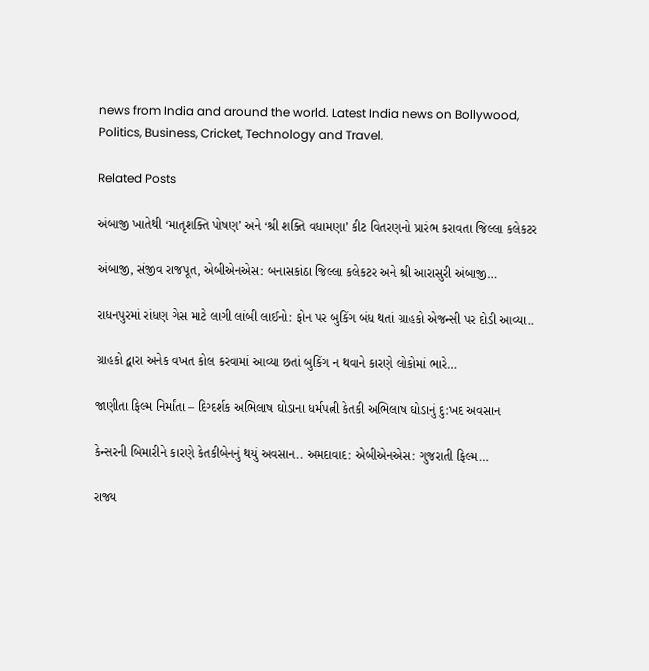news from India and around the world. Latest India news on Bollywood, Politics, Business, Cricket, Technology and Travel.

Related Posts

અંબાજી ખાતેથી ‘માતૃશક્તિ પોષણ’ અને ‘શ્રી શક્તિ વધામણા’ કીટ વિતરણનો પ્રારંભ કરાવતા જિલ્લા કલેકટર

અંબાજી, સંજીવ રાજપૂત, એબીએનએસ: બનાસકાંઠા જિલ્લા કલેકટર અને શ્રી આરાસુરી અંબાજી…

રાધનપુરમાં રાંધણ ગેસ માટે લાગી લાંબી લાઈનો: ફોન પર બુકિંગ બંધ થતાં ગ્રાહકો એજન્સી પર દોડી આવ્યા..

ગ્રાહકો દ્વારા અનેક વખત કોલ કરવામાં આવ્યા છતાં બુકિંગ ન થવાને કારણે લોકોમાં ભારે…

જાણીતા ફિલ્મ નિર્માંતા – દિગ્દર્શક અભિલાષ ઘોડાના ધર્મપત્ની કેતકી અભિલાષ ઘોડાનું દુ:ખદ અવસાન

કેન્સરની બિમારીને કારણે કેતકીબેનનું થયું અવસાન.. અમદાવાદ: એબીએનએસ: ગુજરાતી ફિલ્મ…

રાજ્ય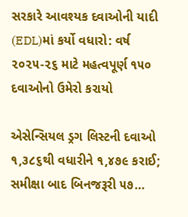સરકારે આવશ્યક દવાઓની યાદી (EDL)માં કર્યો વધારો: વર્ષ ૨૦૨૫-૨૬ માટે મહત્વપૂર્ણ ૧૫૦ દવાઓનો ઉમેરો કરાયો

એસેન્સિયલ ડ્રગ લિસ્ટની દવાઓ ૧,૩૮૬થી વધારીને ૧,૪૭૯ કરાઈ; સમીક્ષા બાદ બિનજરૂરી ૫૭…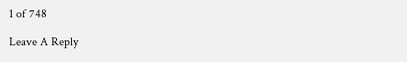1 of 748

Leave A Reply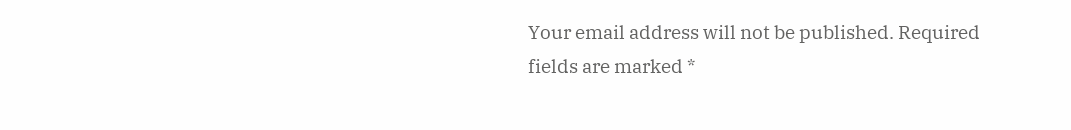Your email address will not be published. Required fields are marked *